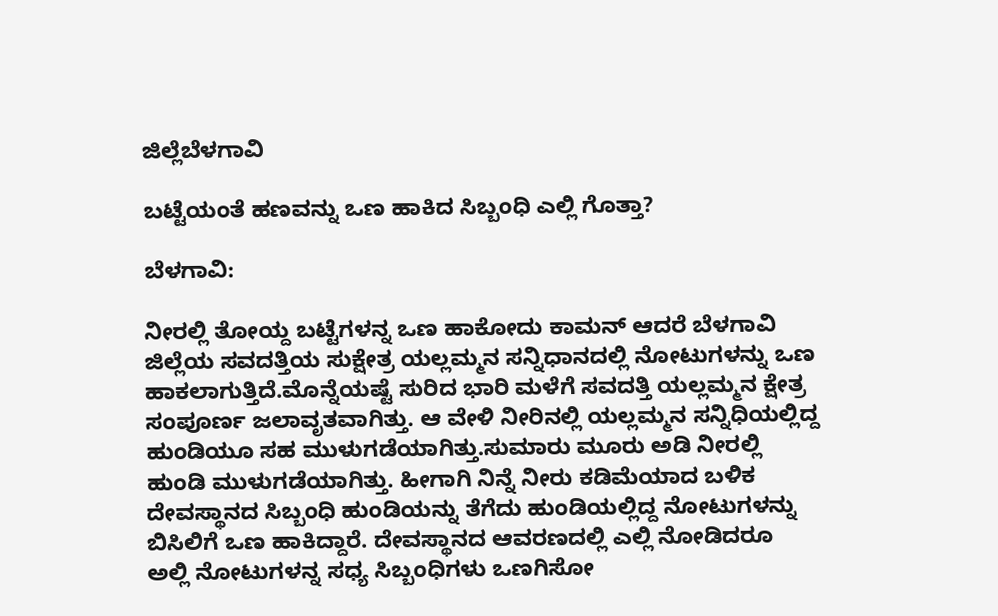ಜಿಲ್ಲೆಬೆಳಗಾವಿ

ಬಟ್ಟೆಯಂತೆ ಹಣವನ್ನು ಒಣ ಹಾಕಿದ ಸಿಬ್ಬಂಧಿ ಎಲ್ಲಿ ಗೊತ್ತಾ?

ಬೆಳಗಾವಿ:

ನೀರಲ್ಲಿ ತೋಯ್ದ ಬಟ್ಟೆಗಳನ್ನ ಒಣ ಹಾಕೋದು ಕಾಮನ್ ಆದರೆ ಬೆಳಗಾವಿ ಜಿಲ್ಲೆಯ ಸವದತ್ತಿಯ ಸುಕ್ಷೇತ್ರ ಯಲ್ಲಮ್ಮನ ಸನ್ನಿಧಾನದಲ್ಲಿ ನೋಟುಗಳನ್ನು ಒಣ ಹಾಕಲಾಗುತ್ತಿದೆ.ಮೊನ್ನೆಯಷ್ಟೆ ಸುರಿದ ಭಾರಿ ಮಳೆಗೆ ಸವದತ್ತಿ ಯಲ್ಲಮ್ಮನ ಕ್ಷೇತ್ರ ಸಂಪೂರ್ಣ ಜಲಾವೃತವಾಗಿತ್ತು. ಆ ವೇಳಿ ನೀರಿನಲ್ಲಿ ಯಲ್ಲಮ್ಮನ ಸನ್ನಿಧಿಯಲ್ಲಿದ್ದ ಹುಂಡಿಯೂ ಸಹ ಮುಳುಗಡೆಯಾಗಿತ್ತು.ಸುಮಾರು ಮೂರು ಅಡಿ ನೀರಲ್ಲಿ ಹುಂಡಿ ಮುಳುಗಡೆಯಾಗಿತ್ತು. ಹೀಗಾಗಿ ನಿನ್ನೆ ನೀರು ಕಡಿಮೆಯಾದ ಬಳಿಕ ದೇವಸ್ಥಾನದ ಸಿಬ್ಬಂಧಿ ಹುಂಡಿಯನ್ನು ತೆಗೆದು ಹುಂಡಿಯಲ್ಲಿದ್ದ ನೋಟುಗಳನ್ನು ಬಿಸಿಲಿಗೆ ಒಣ ಹಾಕಿದ್ದಾರೆ. ದೇವಸ್ಥಾನದ ಆವರಣದಲ್ಲಿ ಎಲ್ಲಿ ನೋಡಿದರೂ ಅಲ್ಲಿ ನೋಟುಗಳನ್ನ ಸಧ್ಯ ಸಿಬ್ಬಂಧಿಗಳು ಒಣಗಿಸೋ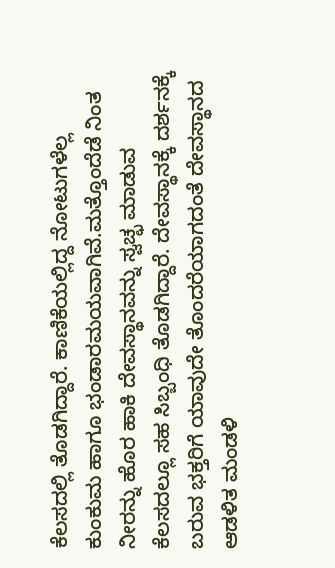ಕೆಲಸದಲ್ಲಿ ತೊಡಗಿದ್ದಾರೆ. ಕಾಣಿಕೆಯಲ್ಲಿದ್ದ ನೋಟುಗಳೆಲ್ಲ ಕುಂಕುಮ ಹಾಗೂ ಭಂಡಾರಮಯವಾಗಿವೆ.ಮತ್ತೊಂದೆಡೆ ನಿಂತ ನೀರನ್ನು ಹೊರ ಹಾಕಿ ದೇವಸ್ಥಾನವನ್ನು ಸ್ವಚ್ಛ ಮಾಡುವ ಕೆಲಸದಲ್ಲೂ ಸಹ ಸಿಬ್ಬಂಧಿ ತೊಡಗಿದ್ದಾರೆ. ದೇವಸ್ಥಾನಕ್ಕೆ ದರ್ಶನಕ್ಕೆ ಬರುವ ಭಕ್ತರಿಗೆ ಯಾವುದೇ ತೊಂದರೆಯಾಗದಂತೆ ದೇವಸ್ಥಾನದ ಆಡಳಿತ ಮಂಡಳಿ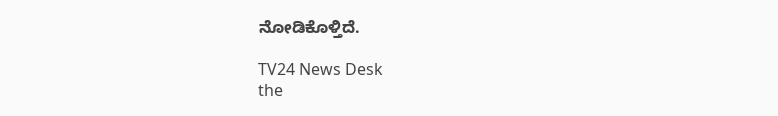ನೋಡಿಕೊಳ್ತಿದೆ.

TV24 News Desk
the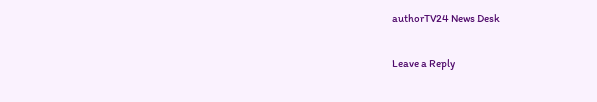authorTV24 News Desk

Leave a Reply